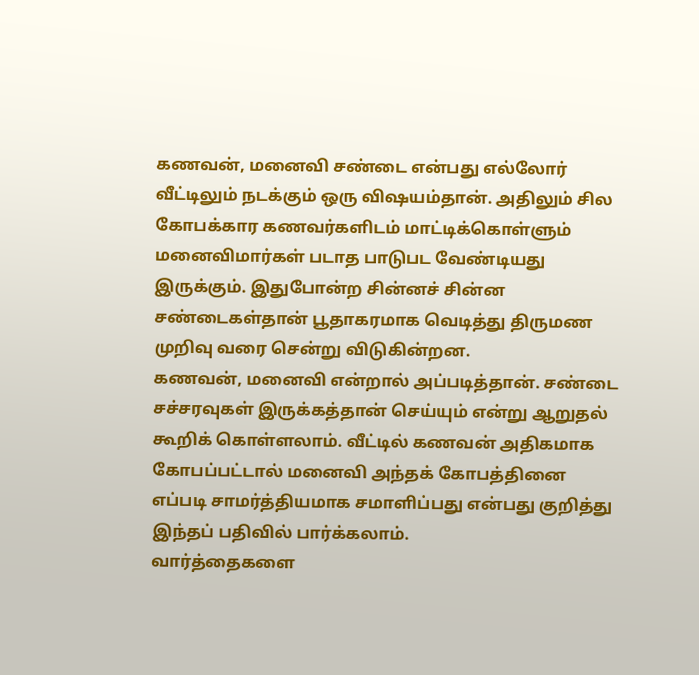கணவன், மனைவி சண்டை என்பது எல்லோர் வீட்டிலும் நடக்கும் ஒரு விஷயம்தான். அதிலும் சில கோபக்கார கணவர்களிடம் மாட்டிக்கொள்ளும் மனைவிமார்கள் படாத பாடுபட வேண்டியது இருக்கும். இதுபோன்ற சின்னச் சின்ன சண்டைகள்தான் பூதாகரமாக வெடித்து திருமண முறிவு வரை சென்று விடுகின்றன.
கணவன், மனைவி என்றால் அப்படித்தான். சண்டை சச்சரவுகள் இருக்கத்தான் செய்யும் என்று ஆறுதல் கூறிக் கொள்ளலாம். வீட்டில் கணவன் அதிகமாக கோபப்பட்டால் மனைவி அந்தக் கோபத்தினை எப்படி சாமர்த்தியமாக சமாளிப்பது என்பது குறித்து இந்தப் பதிவில் பார்க்கலாம்.
வார்த்தைகளை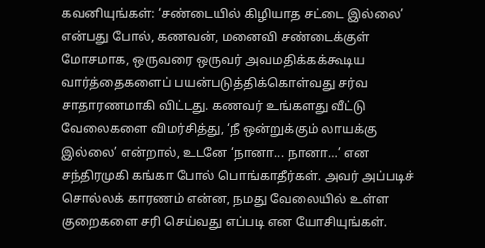கவனியுங்கள்: ‘சண்டையில் கிழியாத சட்டை இல்லை’ என்பது போல், கணவன், மனைவி சண்டைக்குள் மோசமாக, ஒருவரை ஒருவர் அவமதிக்கக்கூடிய வார்த்தைகளைப் பயன்படுத்திக்கொள்வது சர்வ சாதாரணமாகி விட்டது. கணவர் உங்களது வீட்டு வேலைகளை விமர்சித்து, ‘நீ ஒன்றுக்கும் லாயக்கு இல்லை’ என்றால், உடனே ‘நானா... நானா…’ என சந்திரமுகி கங்கா போல் பொங்காதீர்கள். அவர் அப்படிச் சொல்லக் காரணம் என்ன, நமது வேலையில் உள்ள குறைகளை சரி செய்வது எப்படி என யோசியுங்கள்.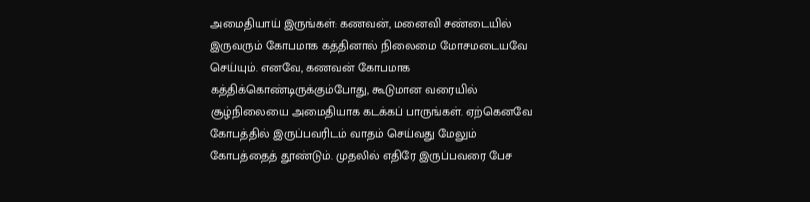அமைதியாய் இருங்கள்: கணவன், மனைவி சண்டையில் இருவரும் கோபமாக கத்தினால் நிலைமை மோசமடையவே செய்யும். எனவே, கணவன் கோபமாக கத்திக்கொண்டிருக்கும்போது, கூடுமான வரையில் சூழ்நிலையை அமைதியாக கடக்கப் பாருங்கள். ஏற்கெனவே கோபத்தில் இருப்பவரிடம் வாதம் செய்வது மேலும் கோபத்தைத் தூண்டும். முதலில் எதிரே இருப்பவரை பேச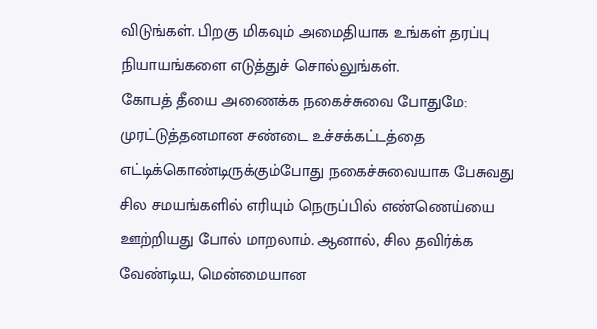விடுங்கள். பிறகு மிகவும் அமைதியாக உங்கள் தரப்பு நியாயங்களை எடுத்துச் சொல்லுங்கள்.
கோபத் தீயை அணைக்க நகைச்சுவை போதுமே: முரட்டுத்தனமான சண்டை உச்சக்கட்டத்தை எட்டிக்கொண்டிருக்கும்போது நகைச்சுவையாக பேசுவது சில சமயங்களில் எரியும் நெருப்பில் எண்ணெய்யை ஊற்றியது போல் மாறலாம். ஆனால், சில தவிர்க்க வேண்டிய, மென்மையான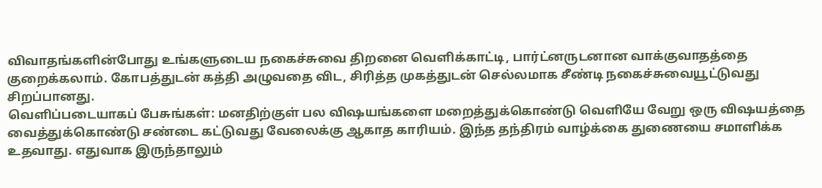விவாதங்களின்போது உங்களுடைய நகைச்சுவை திறனை வெளிக்காட்டி, பார்ட்னருடனான வாக்குவாதத்தை குறைக்கலாம். கோபத்துடன் கத்தி அழுவதை விட, சிரித்த முகத்துடன் செல்லமாக சீண்டி நகைச்சுவையூட்டுவது சிறப்பானது.
வெளிப்படையாகப் பேசுங்கள்: மனதிற்குள் பல விஷயங்களை மறைத்துக்கொண்டு வெளியே வேறு ஒரு விஷயத்தை வைத்துக்கொண்டு சண்டை கட்டுவது வேலைக்கு ஆகாத காரியம். இந்த தந்திரம் வாழ்க்கை துணையை சமாளிக்க உதவாது. எதுவாக இருந்தாலும்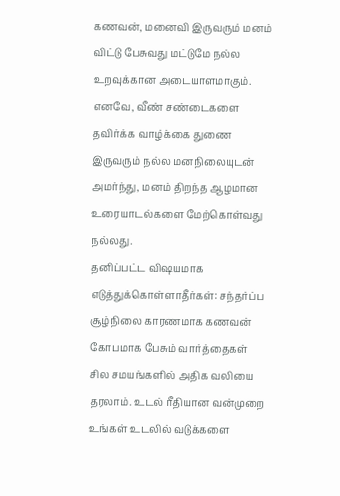கணவன், மனைவி இருவரும் மனம் விட்டு பேசுவது மட்டுமே நல்ல உறவுக்கான அடையாளமாகும். எனவே, வீண் சண்டைகளை தவிர்க்க வாழ்க்கை துணை இருவரும் நல்ல மனநிலையுடன் அமர்ந்து, மனம் திறந்த ஆழமான உரையாடல்களை மேற்கொள்வது நல்லது.
தனிப்பட்ட விஷயமாக எடுத்துக்கொள்ளாதீர்கள்: சந்தர்ப்ப சூழ்நிலை காரணமாக கணவன் கோபமாக பேசும் வார்த்தைகள் சில சமயங்களில் அதிக வலியை தரலாம். உடல் ரீதியான வன்முறை உங்கள் உடலில் வடுக்களை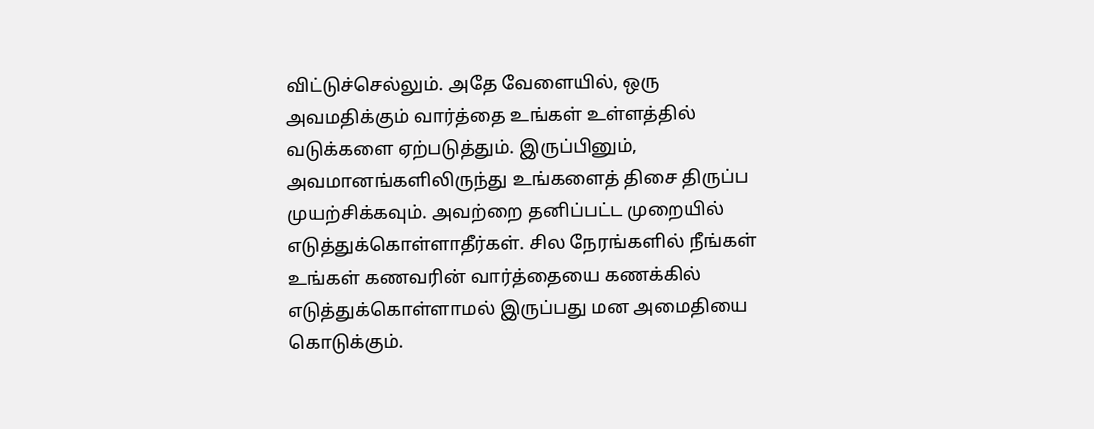விட்டுச்செல்லும். அதே வேளையில், ஒரு அவமதிக்கும் வார்த்தை உங்கள் உள்ளத்தில் வடுக்களை ஏற்படுத்தும். இருப்பினும், அவமானங்களிலிருந்து உங்களைத் திசை திருப்ப முயற்சிக்கவும். அவற்றை தனிப்பட்ட முறையில் எடுத்துக்கொள்ளாதீர்கள். சில நேரங்களில் நீங்கள் உங்கள் கணவரின் வார்த்தையை கணக்கில் எடுத்துக்கொள்ளாமல் இருப்பது மன அமைதியை கொடுக்கும்.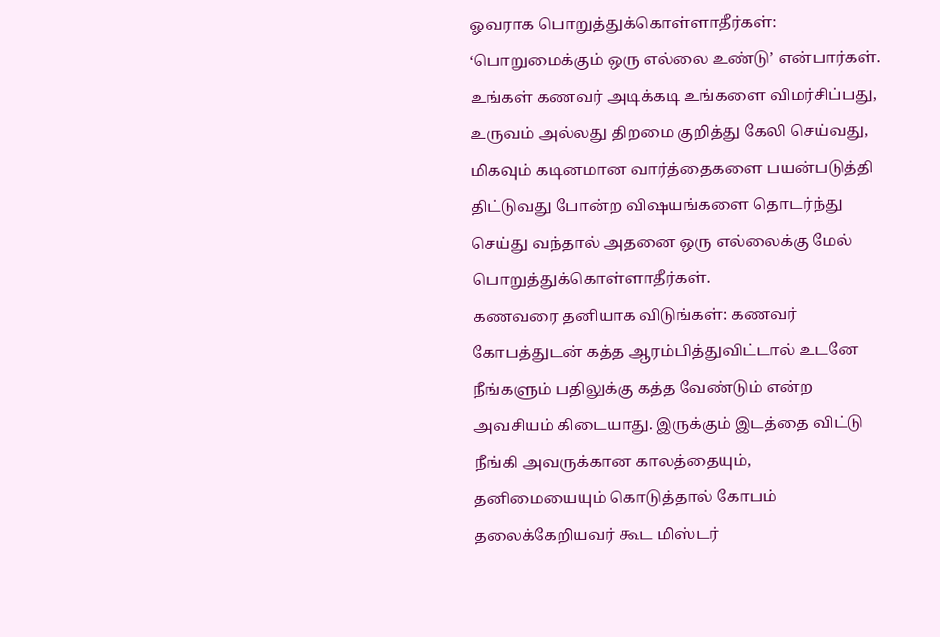ஓவராக பொறுத்துக்கொள்ளாதீர்கள்: ‘பொறுமைக்கும் ஒரு எல்லை உண்டு’ என்பார்கள். உங்கள் கணவர் அடிக்கடி உங்களை விமர்சிப்பது, உருவம் அல்லது திறமை குறித்து கேலி செய்வது, மிகவும் கடினமான வார்த்தைகளை பயன்படுத்தி திட்டுவது போன்ற விஷயங்களை தொடர்ந்து செய்து வந்தால் அதனை ஒரு எல்லைக்கு மேல் பொறுத்துக்கொள்ளாதீர்கள்.
கணவரை தனியாக விடுங்கள்: கணவர் கோபத்துடன் கத்த ஆரம்பித்துவிட்டால் உடனே நீங்களும் பதிலுக்கு கத்த வேண்டும் என்ற அவசியம் கிடையாது. இருக்கும் இடத்தை விட்டு நீங்கி அவருக்கான காலத்தையும், தனிமையையும் கொடுத்தால் கோபம் தலைக்கேறியவர் கூட மிஸ்டர்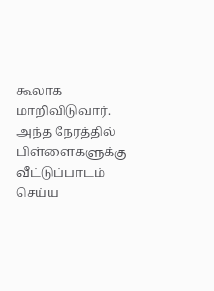கூலாக மாறிவிடுவார். அந்த நேரத்தில் பிள்ளைகளுக்கு வீட்டுப்பாடம் செய்ய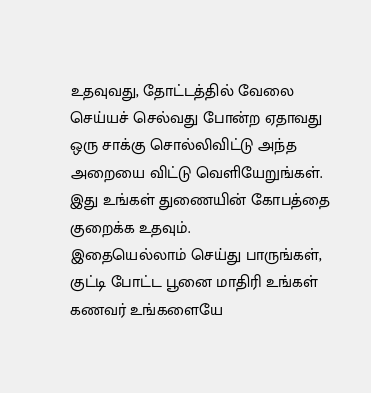உதவுவது, தோட்டத்தில் வேலை செய்யச் செல்வது போன்ற ஏதாவது ஒரு சாக்கு சொல்லிவிட்டு அந்த அறையை விட்டு வெளியேறுங்கள். இது உங்கள் துணையின் கோபத்தை குறைக்க உதவும்.
இதையெல்லாம் செய்து பாருங்கள், குட்டி போட்ட பூனை மாதிரி உங்கள் கணவர் உங்களையே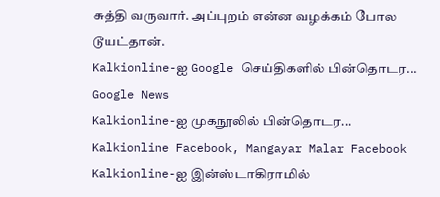சுத்தி வருவார். அப்புறம் என்ன வழக்கம் போல டூயட்தான்.
Kalkionline-ஐ Google செய்திகளில் பின்தொடர... Google News
Kalkionline-ஐ முகநூலில் பின்தொடர... Kalkionline Facebook, Mangayar Malar Facebook
Kalkionline-ஐ இன்ஸ்டாகிராமில்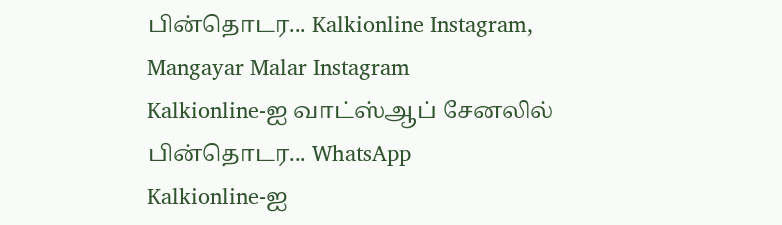பின்தொடர... Kalkionline Instagram, Mangayar Malar Instagram
Kalkionline-ஐ வாட்ஸ்ஆப் சேனலில் பின்தொடர... WhatsApp
Kalkionline-ஐ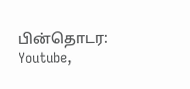பின்தொடர: Youtube,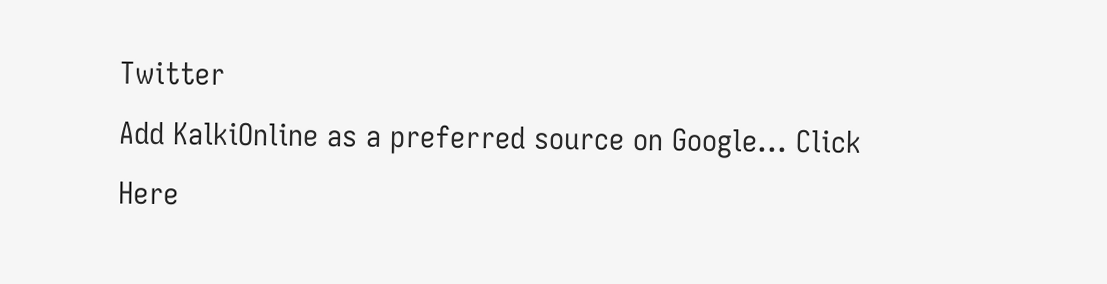Twitter
Add KalkiOnline as a preferred source on Google... Click Here